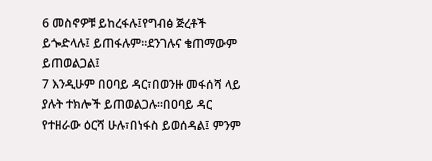6 መስኖዎቹ ይከረፋሉ፤የግብፅ ጅረቶች ይጐድላሉ፤ ይጠፋሉም።ደንገሉና ቄጠማውም ይጠወልጋል፤
7 እንዲሁም በዐባይ ዳር፣በወንዙ መፋሰሻ ላይ ያሉት ተክሎች ይጠወልጋሉ።በዐባይ ዳር የተዘራው ዕርሻ ሁሉ፣በነፋስ ይወሰዳል፤ ምንም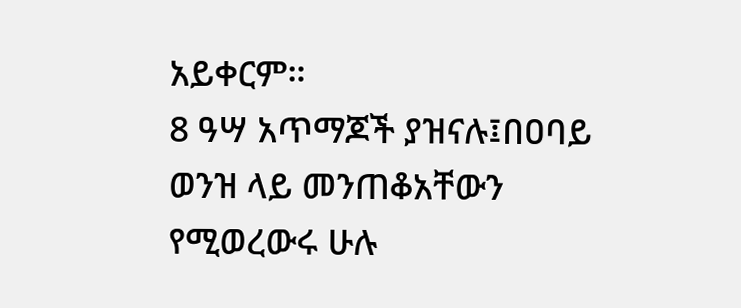አይቀርም።
8 ዓሣ አጥማጆች ያዝናሉ፤በዐባይ ወንዝ ላይ መንጠቆአቸውን የሚወረውሩ ሁሉ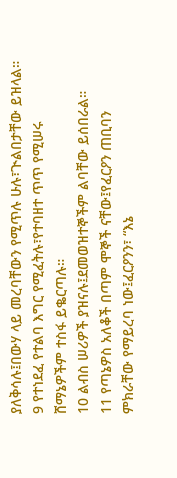ያለቅሳሉ፤በውሃ ላይ መረባቸውን የሚጥሉ ሁሉ፣ጒልበታቸው ይዝላል።
9 የተነደፈ የተልባ እግር የሚፈትሉ፣የተባዘተ ጥጥ የሚሠሩ ሸማኔዎችም ተስፋ ይቈርጣሉ።
10 ልብስ ሠሪዎች ያዝናሉ፤ደመወዝተኞችም ልባቸው ይሰበራል።
11 የጣኔዎስ አለቆች በጣም ሞኞች ናቸው፤የፈርዖን ጠቢባን ምክራቸው የማይረባ ነው፤ፈርዖንን፣ “እኔ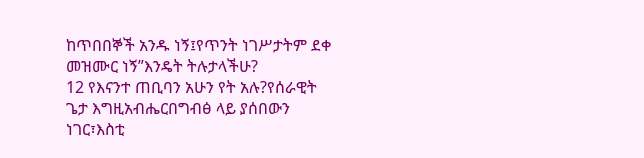ከጥበበኞች አንዱ ነኝ፤የጥንት ነገሥታትም ደቀ መዝሙር ነኝ”እንዴት ትሉታላችሁ?
12 የእናንተ ጠቢባን አሁን የት አሉ?የሰራዊት ጌታ እግዚአብሔርበግብፅ ላይ ያሰበውን ነገር፣እስቲ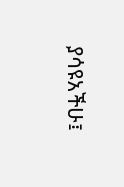ያሳዩአችሁ፤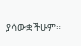ያሳውቋችሁም።